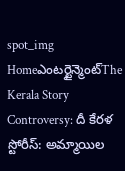spot_img
Homeఎంటర్టైన్మెంట్The Kerala Story Controversy: దీ కేరళ స్టోరీస్: అమ్మాయిల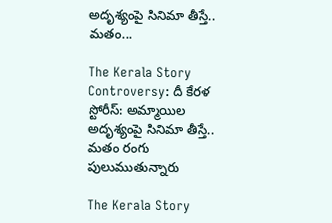అదృశ్యంపై సినిమా తీస్తే.. మతం...

The Kerala Story Controversy: దీ కేరళ స్టోరీస్: అమ్మాయిల అదృశ్యంపై సినిమా తీస్తే.. మతం రంగు పులుముతున్నారు

The Kerala Story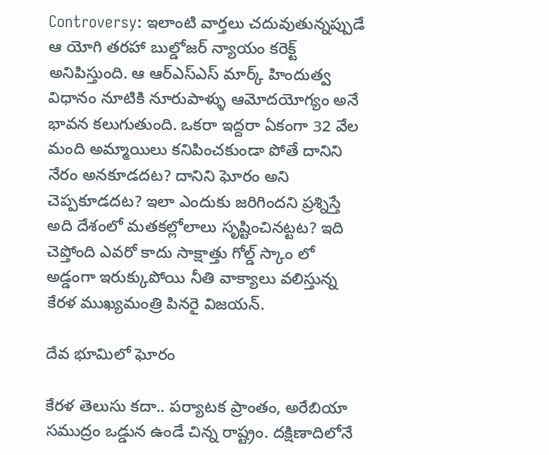Controversy: ఇలాంటి వార్తలు చదువుతున్నప్పుడే ఆ యోగి తరహా బుల్డోజర్ న్యాయం కరెక్ట్ అనిపిస్తుంది. ఆ ఆర్ఎస్ఎస్ మార్క్ హిందుత్వ విధానం నూటికి నూరుపాళ్ళు ఆమోదయోగ్యం అనే భావన కలుగుతుంది. ఒకరా ఇద్దరా ఏకంగా 32 వేల మంది అమ్మాయిలు కనిపించకుండా పోతే దానిని నేరం అనకూడదట? దానిని ఘోరం అని చెప్పకూడదట? ఇలా ఎందుకు జరిగిందని ప్రశ్నిస్తే అది దేశంలో మతకల్లోలాలు సృష్టించినట్టట? ఇది చెప్తోంది ఎవరో కాదు సాక్షాత్తు గోల్డ్ స్కాం లో అడ్డంగా ఇరుక్కుపోయి నీతి వాక్యాలు వలిస్తున్న కేరళ ముఖ్యమంత్రి పినరై విజయన్.

దేవ భూమిలో ఘోరం

కేరళ తెలుసు కదా.. పర్యాటక ప్రాంతం, అరేబియా సముద్రం ఒడ్డున ఉండే చిన్న రాష్ట్రం. దక్షిణాదిలోనే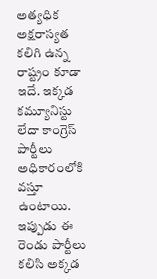అత్యధిక అక్షరాస్యత కలిగి ఉన్న రాష్ట్రం కూడా ఇదే. ఇక్కడ కమ్యూనిస్టు లేదా కాంగ్రెస్ పార్టీలు అధికారంలోకి వస్తూ ఉంటాయి. ఇప్పుడు ఈ రెండు పార్టీలు కలిసి అక్కడ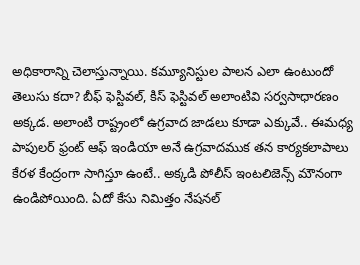అధికారాన్ని చెలాస్తున్నాయి. కమ్యూనిస్టుల పాలన ఎలా ఉంటుందో తెలుసు కదా? బీఫ్ ఫెస్టివల్, కిస్ ఫెస్టివల్ అలాంటివి సర్వసాధారణం అక్కడ. అలాంటి రాష్ట్రంలో ఉగ్రవాద జాడలు కూడా ఎక్కువే.. ఈమధ్య పాపులర్ ఫ్రంట్ ఆఫ్ ఇండియా అనే ఉగ్రవాదముక తన కార్యకలాపాలు కేరళ కేంద్రంగా సాగిస్తూ ఉంటే.. అక్కడి పోలీస్ ఇంటలిజెన్స్ మౌనంగా ఉండిపోయింది. ఏదో కేసు నిమిత్తం నేషనల్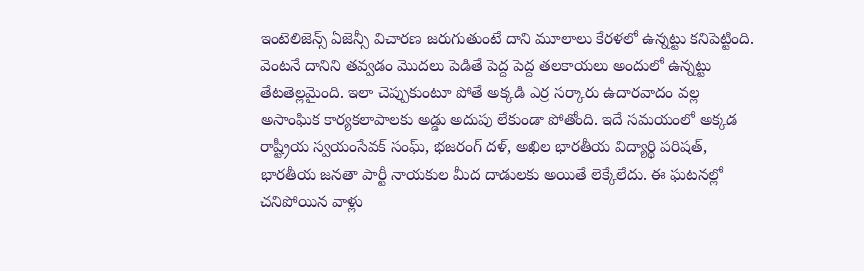ఇంటెలిజెన్స్ ఏజెన్సీ విచారణ జరుగుతుంటే దాని మూలాలు కేరళలో ఉన్నట్టు కనిపెట్టింది. వెంటనే దానిని తవ్వడం మొదలు పెడితే పెద్ద పెద్ద తలకాయలు అందులో ఉన్నట్టు తేటతెల్లమైంది. ఇలా చెప్పుకుంటూ పోతే అక్కడి ఎర్ర సర్కారు ఉదారవాదం వల్ల అసాంఘిక కార్యకలాపాలకు అడ్డు అదుపు లేకుండా పోతోంది. ఇదే సమయంలో అక్కడ రాష్ట్రీయ స్వయంసేవక్ సంఘ్, భజరంగ్ దళ్, అఖిల భారతీయ విద్యార్థి పరిషత్, భారతీయ జనతా పార్టీ నాయకుల మీద దాడులకు అయితే లెక్కేలేదు. ఈ ఘటనల్లో చనిపోయిన వాళ్లు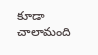కూడా చాలామంది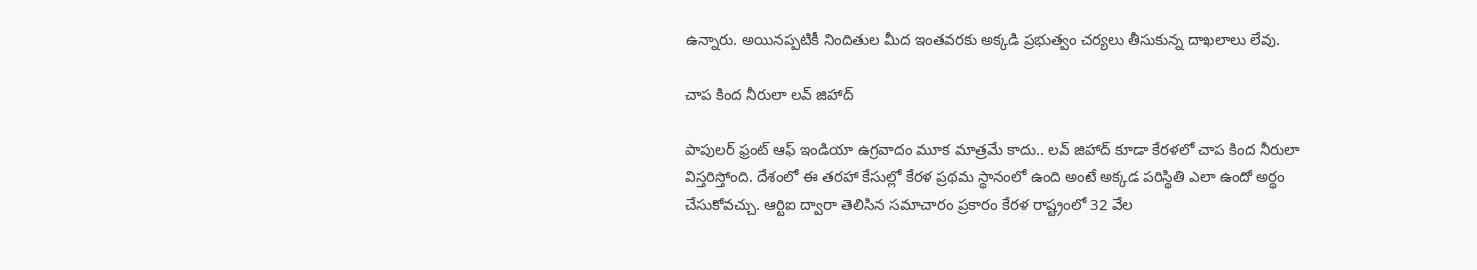ఉన్నారు. అయినప్పటికీ నిందితుల మీద ఇంతవరకు అక్కడి ప్రభుత్వం చర్యలు తీసుకున్న దాఖలాలు లేవు.

చాప కింద నీరులా లవ్ జిహాద్

పాపులర్ ఫ్రంట్ ఆఫ్ ఇండియా ఉగ్రవాదం మూక మాత్రమే కాదు.. లవ్ జిహాద్ కూడా కేరళలో చాప కింద నీరులా విస్తరిస్తోంది. దేశంలో ఈ తరహా కేసుల్లో కేరళ ప్రథమ స్థానంలో ఉంది అంటే అక్కడ పరిస్థితి ఎలా ఉందో అర్థం చేసుకోవచ్చు. ఆర్టిఐ ద్వారా తెలిసిన సమాచారం ప్రకారం కేరళ రాష్ట్రంలో 32 వేల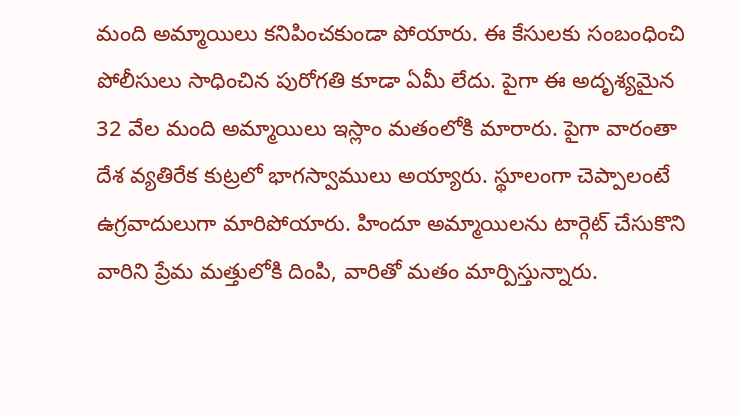మంది అమ్మాయిలు కనిపించకుండా పోయారు. ఈ కేసులకు సంబంధించి పోలీసులు సాధించిన పురోగతి కూడా ఏమీ లేదు. పైగా ఈ అదృశ్యమైన 32 వేల మంది అమ్మాయిలు ఇస్లాం మతంలోకి మారారు. పైగా వారంతా దేశ వ్యతిరేక కుట్రలో భాగస్వాములు అయ్యారు. స్థూలంగా చెప్పాలంటే ఉగ్రవాదులుగా మారిపోయారు. హిందూ అమ్మాయిలను టార్గెట్ చేసుకొని వారిని ప్రేమ మత్తులోకి దింపి, వారితో మతం మార్పిస్తున్నారు.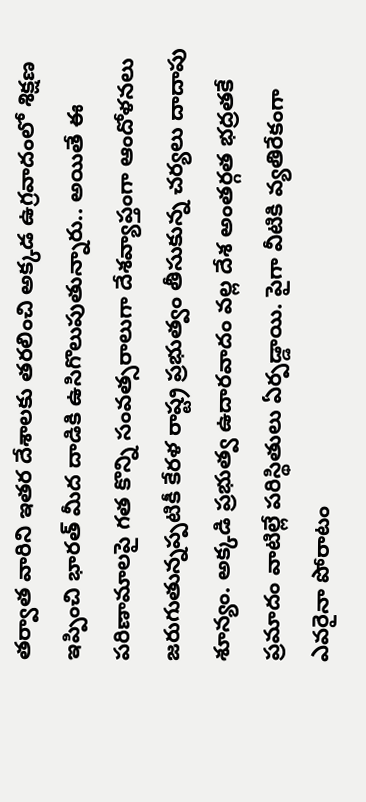తర్వాత వారిని ఇతర దేశాలకు తరలించి అక్కడ ఉగ్రవాదంలో శిక్షణ ఇప్పించి భారత్ మీద దాడికి ఉసిగొలుపుతున్నారు.. అయితే ఈ పరిణామాలపై గత కొన్ని సంవత్సరాలుగా దేశవ్యాప్తంగా ఆందోళనలు జరుగుతున్నప్పటికీ కేరళ రాష్ట్ర ప్రభుత్వం తీసుకున్న చర్యలు దాదాపు శూన్యం. అక్కడి ప్రభుత్వ ఉదారవాదం వల్ల దేశ అంతర్గత భద్రతకే ప్రమాదం వాటిల్లే పరిస్థితులు ఏర్పడ్డాయి. పైగా వీటికి వ్యతిరేకంగా ఎవరైనా పోరాటం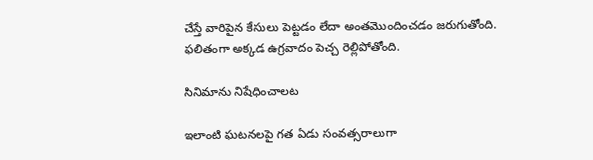చేస్తే వారిపైన కేసులు పెట్టడం లేదా అంతమొందించడం జరుగుతోంది. ఫలితంగా అక్కడ ఉగ్రవాదం పెచ్చ రెల్లిపోతోంది.

సినిమాను నిషేధించాలట

ఇలాంటి ఘటనలపై గత ఏడు సంవత్సరాలుగా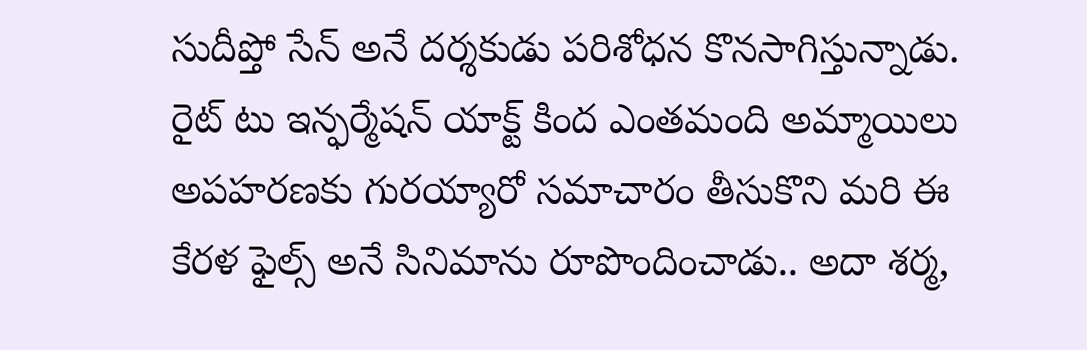సుదీప్తో సేన్ అనే దర్శకుడు పరిశోధన కొనసాగిస్తున్నాడు. రైట్ టు ఇన్ఫర్మేషన్ యాక్ట్ కింద ఎంతమంది అమ్మాయిలు అపహరణకు గురయ్యారో సమాచారం తీసుకొని మరి ఈ కేరళ ఫైల్స్ అనే సినిమాను రూపొందించాడు.. అదా శర్మ,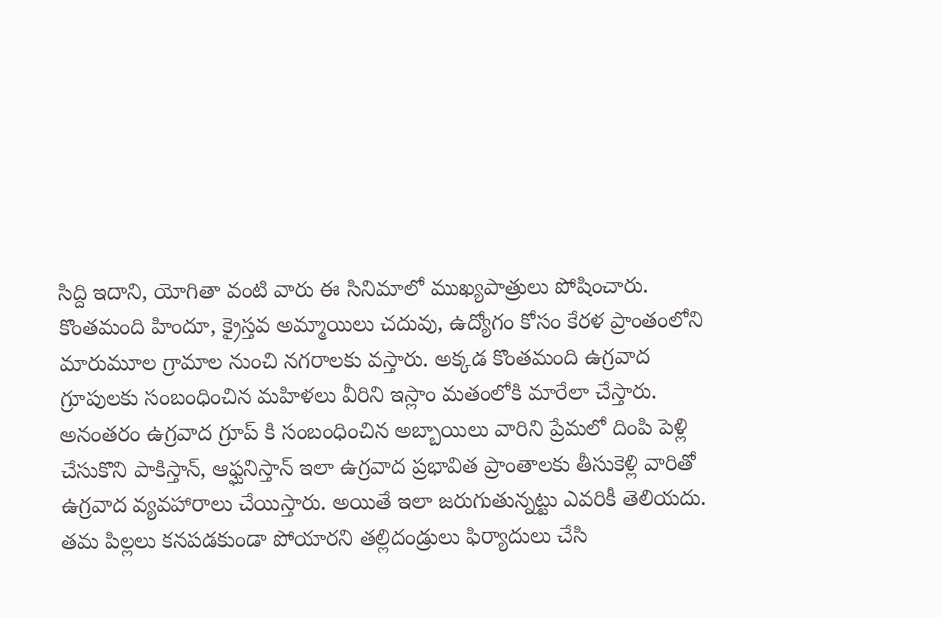సిద్ది ఇదాని, యోగితా వంటి వారు ఈ సినిమాలో ముఖ్యపాత్రులు పోషించారు. కొంతమంది హిందూ, క్రైస్తవ అమ్మాయిలు చదువు, ఉద్యోగం కోసం కేరళ ప్రాంతంలోని మారుమూల గ్రామాల నుంచి నగరాలకు వస్తారు. అక్కడ కొంతమంది ఉగ్రవాద గ్రూపులకు సంబంధించిన మహిళలు వీరిని ఇస్లాం మతంలోకి మారేలా చేస్తారు. అనంతరం ఉగ్రవాద గ్రూప్ కి సంబంధించిన అబ్బాయిలు వారిని ప్రేమలో దింపి పెళ్లి చేసుకొని పాకిస్తాన్, ఆఫ్ఘనిస్తాన్ ఇలా ఉగ్రవాద ప్రభావిత ప్రాంతాలకు తీసుకెళ్లి వారితో ఉగ్రవాద వ్యవహారాలు చేయిస్తారు. అయితే ఇలా జరుగుతున్నట్టు ఎవరికీ తెలియదు. తమ పిల్లలు కనపడకుండా పోయారని తల్లిదండ్రులు ఫిర్యాదులు చేసి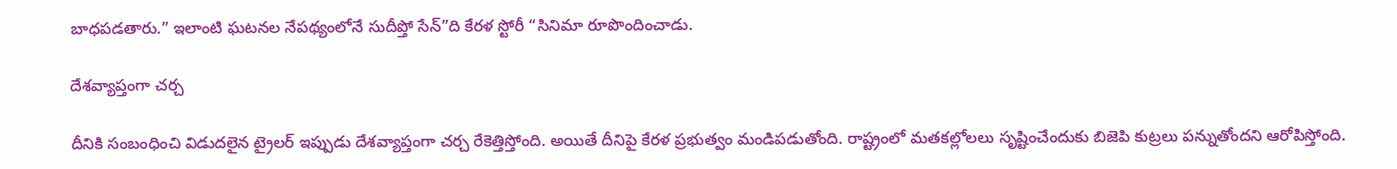బాధపడతారు.” ఇలాంటి ఘటనల నేపథ్యంలోనే సుదీప్తో సేన్”ది కేరళ స్టోరీ “సినిమా రూపొందించాడు.

దేశవ్యాప్తంగా చర్చ

దీనికి సంబంధించి విడుదలైన ట్రైలర్ ఇప్పుడు దేశవ్యాప్తంగా చర్చ రేకెత్తిస్తోంది. అయితే దీనిపై కేరళ ప్రభుత్వం మండిపడుతోంది. రాష్ట్రంలో మతకల్లోలలు సృష్టించేందుకు బిజెపి కుట్రలు పన్నుతోందని ఆరోపిస్తోంది.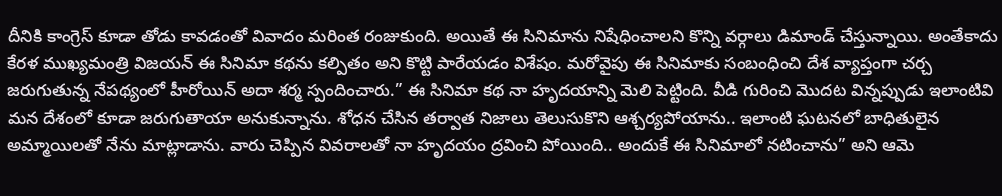దీనికి కాంగ్రెస్ కూడా తోడు కావడంతో వివాదం మరింత రంజుకుంది. అయితే ఈ సినిమాను నిషేధించాలని కొన్ని వర్గాలు డిమాండ్ చేస్తున్నాయి. అంతేకాదు కేరళ ముఖ్యమంత్రి విజయన్ ఈ సినిమా కథను కల్పితం అని కొట్టి పారేయడం విశేషం. మరోవైపు ఈ సినిమాకు సంబంధించి దేశ వ్యాప్తంగా చర్చ జరుగుతున్న నేపథ్యంలో హీరోయిన్ అదా శర్మ స్పందించారు.” ఈ సినిమా కథ నా హృదయాన్ని మెలి పెట్టింది. వీడి గురించి మొదట విన్నప్పుడు ఇలాంటివి మన దేశంలో కూడా జరుగుతాయా అనుకున్నాను. శోధన చేసిన తర్వాత నిజాలు తెలుసుకొని ఆశ్చర్యపోయాను.. ఇలాంటి ఘటనలో బాధితులైన అమ్మాయిలతో నేను మాట్లాడాను. వారు చెప్పిన వివరాలతో నా హృదయం ద్రవించి పోయింది.. అందుకే ఈ సినిమాలో నటించాను” అని ఆమె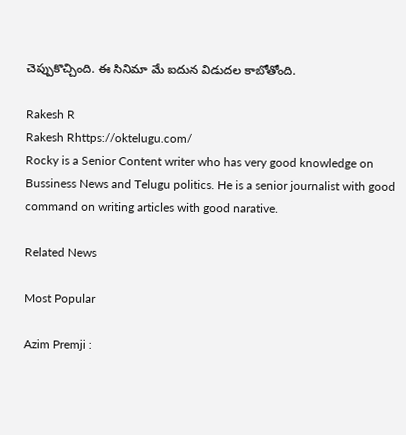చెప్పుకొచ్చింది. ఈ సినిమా మే ఐదున విడుదల కాబోతోంది.

Rakesh R
Rakesh Rhttps://oktelugu.com/
Rocky is a Senior Content writer who has very good knowledge on Bussiness News and Telugu politics. He is a senior journalist with good command on writing articles with good narative.

Related News

Most Popular

Azim Premji :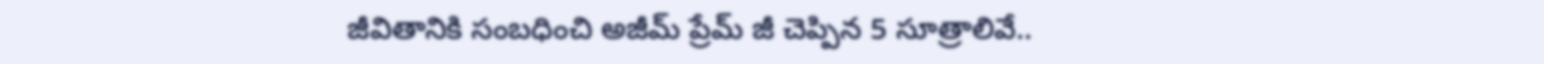జీవితానికి సంబధించి అజీమ్ ప్రేమ్ జీ చెప్పిన 5 సూత్రాలివే..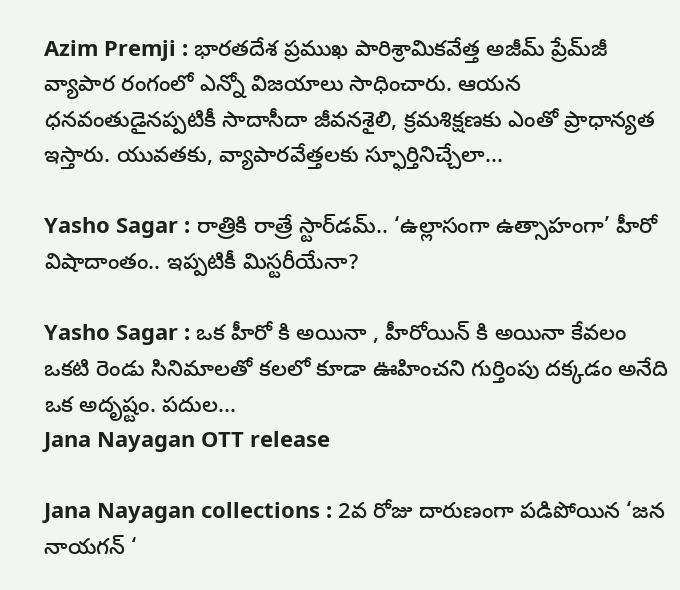Azim Premji : భారతదేశ ప్రముఖ పారిశ్రామికవేత్త అజీమ్ ప్రేమ్‌జీ వ్యాపార రంగంలో ఎన్నో విజయాలు సాధించారు. ఆయన ధనవంతుడైనప్పటికీ సాదాసీదా జీవనశైలి, క్రమశిక్షణకు ఎంతో ప్రాధాన్యత ఇస్తారు. యువతకు, వ్యాపారవేత్తలకు స్ఫూర్తినిచ్చేలా...

Yasho Sagar : రాత్రికి రాత్రే స్టార్‌డమ్.. ‘ఉల్లాసంగా ఉత్సాహంగా’ హీరో విషాదాంతం.. ఇప్పటికీ మిస్టరీయేనా?

Yasho Sagar : ఒక హీరో కి అయినా , హీరోయిన్ కి అయినా కేవలం ఒకటి రెండు సినిమాలతో కలలో కూడా ఊహించని గుర్తింపు దక్కడం అనేది ఒక అదృష్టం. పదుల...
Jana Nayagan OTT release

Jana Nayagan collections : 2వ రోజు దారుణంగా పడిపోయిన ‘జన నాయగన్ ‘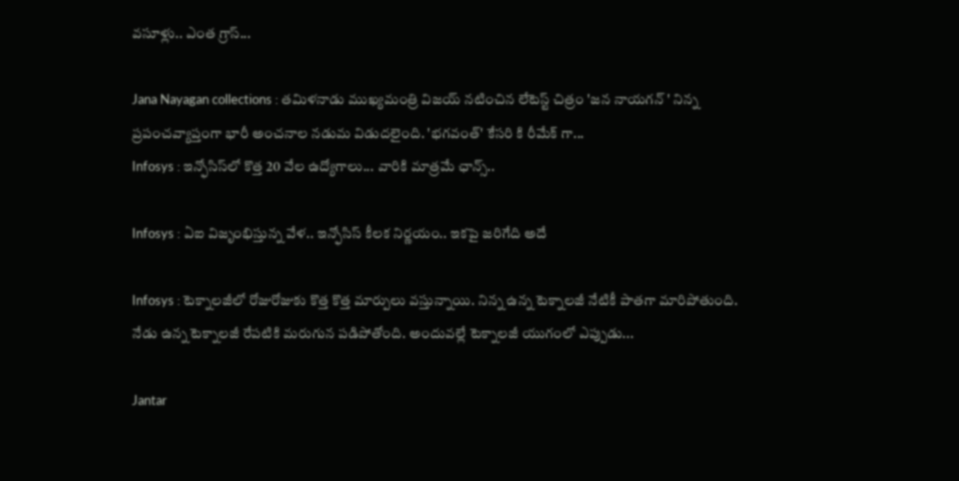వసూళ్లు.. ఎంత గ్రాస్...

Jana Nayagan collections : తమిళనాడు ముఖ్యమంత్రి విజయ్ నటించిన లేటెస్ట్ చిత్రం 'జన నాయగన్ ' నిన్న ప్రపంచవ్యాప్తంగా భారీ అంచనాల నడుమ విడుదలైంది. 'భగవంత్' కేసరి కి రీమేక్ గా...
Infosys : ఇన్ఫోసిస్‌లో కొత్త 20 వేల ఉద్యోగాలు... వారికి మాత్రమే ఛాన్స్‌..

Infosys : ఏఐ విజృంభిస్తున్న వేళ.. ఇన్ఫోసిస్ కీలక నిర్ణయం.. ఇకపై జరిగేది అదే

Infosys : టెక్నాలజీలో రోజురోజుకు కొత్త కొత్త మార్పులు వస్తున్నాయి. నిన్న ఉన్న టెక్నాలజీ నేటికీ పాతగా మారిపోతుంది. నేడు ఉన్న టెక్నాలజీ రేపటికి మరుగున పడిపోతోంది. అందువల్లే టెక్నాలజీ యుగంలో ఎప్పుడు...

Jantar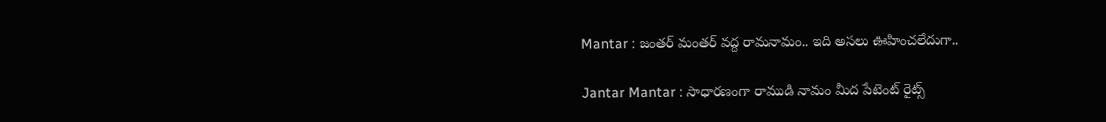Mantar : జంతర్ మంతర్ వద్ద రామనామం.. ఇది అసలు ఊహించలేదుగా..

Jantar Mantar : సాధారణంగా రాముడి నామం మీద పేటెంట్ రైట్స్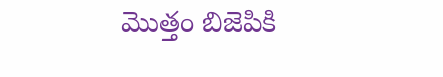మొత్తం బిజెపికి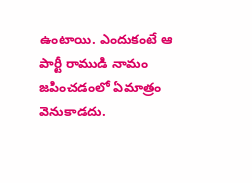ఉంటాయి. ఎందుకంటే ఆ పార్టీ రాముడి నామం జపించడంలో ఏమాత్రం వెనుకాడదు.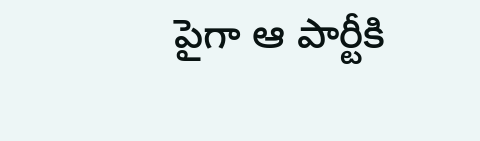పైగా ఆ పార్టీకి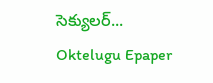సెక్యులర్...
Oktelugu Epaper